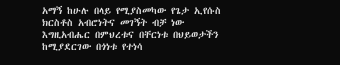አማኝ ከሁሉ በላይ የሚያስመካው የጌታ ኢየሱስ ክርስቶስ አብሮነትና መገኝት ብቻ ነው እግዚአብሔር በምህረቱና በቸርነቱ በህይወታችን ከሚያደርገው በጎነቱ የተነሳ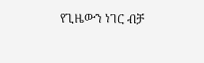የጊዜውን ነገር ብቻ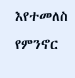እየተመለስ የምንኖር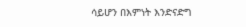ሳይሆን በእምነት እንድናድግ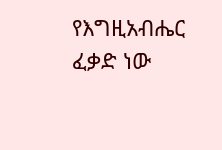የእግዚአብሔር ፈቃድ ነው